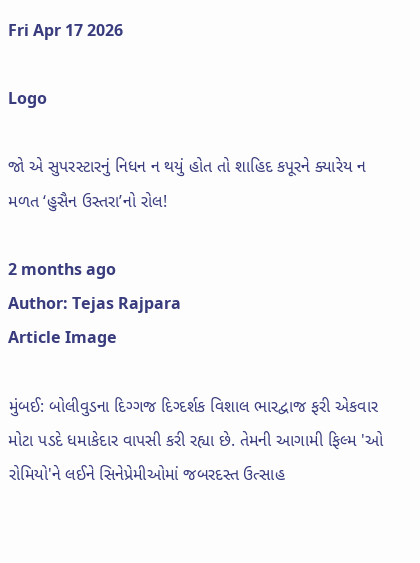Fri Apr 17 2026

Logo

જો એ સુપરસ્ટારનું નિધન ન થયું હોત તો શાહિદ કપૂરને ક્યારેય ન મળત ‘હુસૈન ઉસ્તરા’નો રોલ!

2 months ago
Author: Tejas Rajpara
Article Image

મુંબઈ: બોલીવુડના દિગ્ગજ દિગ્દર્શક વિશાલ ભારદ્વાજ ફરી એકવાર મોટા પડદે ધમાકેદાર વાપસી કરી રહ્યા છે. તેમની આગામી ફિલ્મ 'ઓ રોમિયો'ને લઈને સિનેપ્રેમીઓમાં જબરદસ્ત ઉત્સાહ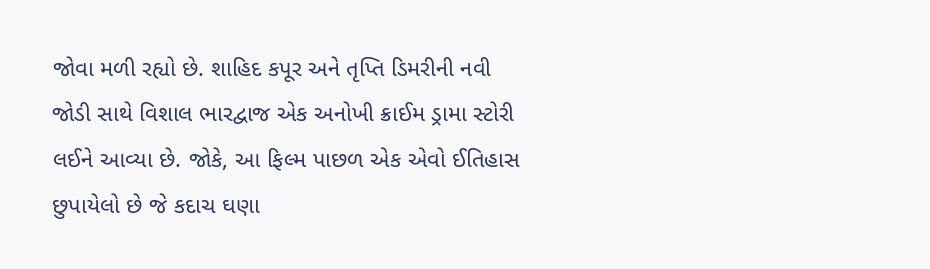જોવા મળી રહ્યો છે. શાહિદ કપૂર અને તૃપ્તિ ડિમરીની નવી જોડી સાથે વિશાલ ભારદ્વાજ એક અનોખી ક્રાઈમ ડ્રામા સ્ટોરી લઈને આવ્યા છે. જોકે, આ ફિલ્મ પાછળ એક એવો ઈતિહાસ છુપાયેલો છે જે કદાચ ઘણા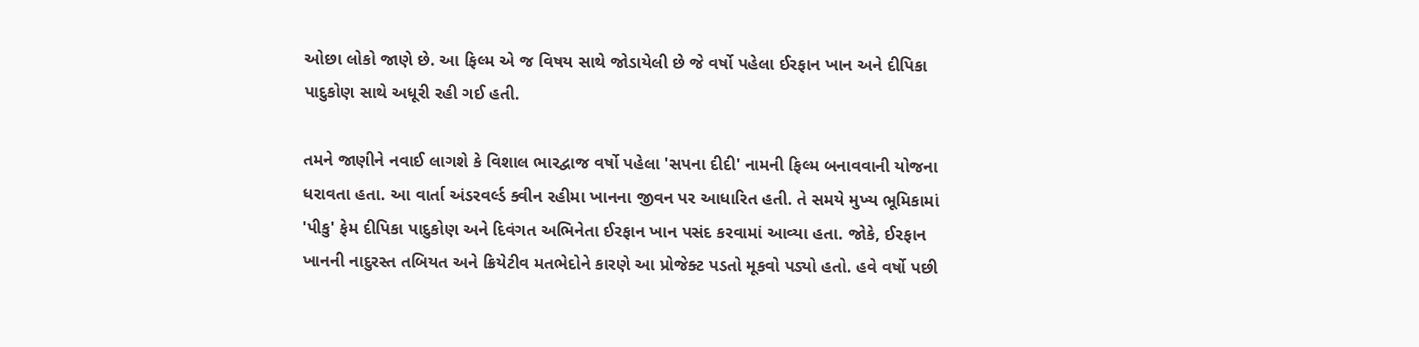ઓછા લોકો જાણે છે. આ ફિલ્મ એ જ વિષય સાથે જોડાયેલી છે જે વર્ષો પહેલા ઈરફાન ખાન અને દીપિકા પાદુકોણ સાથે અધૂરી રહી ગઈ હતી.

તમને જાણીને નવાઈ લાગશે કે વિશાલ ભારદ્વાજ વર્ષો પહેલા 'સપના દીદી' નામની ફિલ્મ બનાવવાની યોજના ધરાવતા હતા. આ વાર્તા અંડરવર્લ્ડ ક્વીન રહીમા ખાનના જીવન પર આધારિત હતી. તે સમયે મુખ્ય ભૂમિકામાં 'પીકુ' ફેમ દીપિકા પાદુકોણ અને દિવંગત અભિનેતા ઈરફાન ખાન પસંદ કરવામાં આવ્યા હતા. જોકે, ઈરફાન ખાનની નાદુરસ્ત તબિયત અને ક્રિયેટીવ મતભેદોને કારણે આ પ્રોજેક્ટ પડતો મૂકવો પડ્યો હતો. હવે વર્ષો પછી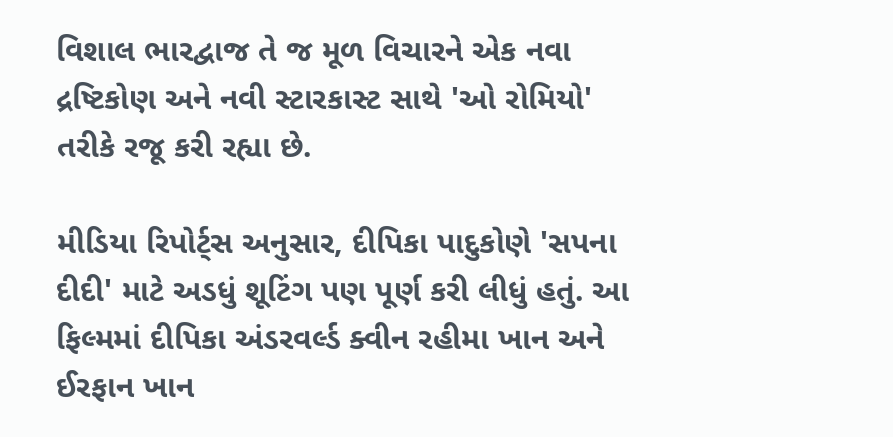વિશાલ ભારદ્વાજ તે જ મૂળ વિચારને એક નવા દ્રષ્ટિકોણ અને નવી સ્ટારકાસ્ટ સાથે 'ઓ રોમિયો' તરીકે રજૂ કરી રહ્યા છે.

મીડિયા રિપોર્ટ્સ અનુસાર, દીપિકા પાદુકોણે 'સપના દીદી' માટે અડધું શૂટિંગ પણ પૂર્ણ કરી લીધું હતું. આ ફિલ્મમાં દીપિકા અંડરવર્લ્ડ ક્વીન રહીમા ખાન અને ઈરફાન ખાન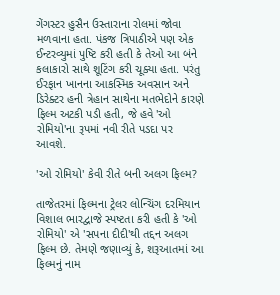ગેંગસ્ટર હુસૈન ઉસ્તારાના રોલમાં જોવા મળવાના હતા. પંકજ ત્રિપાઠીએ પણ એક ઈન્ટરવ્યુમાં પુષ્ટિ કરી હતી કે તેઓ આ બંને કલાકારો સાથે શૂટિંગ કરી ચૂક્યા હતા. પરંતુ ઈરફાન ખાનના આકસ્મિક અવસાન અને ડિરેક્ટર હની ત્રેહાન સાથેના મતભેદોને કારણે ફિલ્મ અટકી પડી હતી, જે હવે 'ઓ રોમિયો'ના રૂપમાં નવી રીતે પડદા પર આવશે.

'ઓ રોમિયો' કેવી રીતે બની અલગ ફિલ્મ?

તાજેતરમાં ફિલ્મના ટ્રેલર લોન્ચિંગ દરમિયાન વિશાલ ભારદ્વાજે સ્પષ્ટતા કરી હતી કે 'ઓ રોમિયો' એ 'સપના દીદી'થી તદ્દન અલગ ફિલ્મ છે. તેમણે જણાવ્યું કે, શરૂઆતમાં આ ફિલ્મનું નામ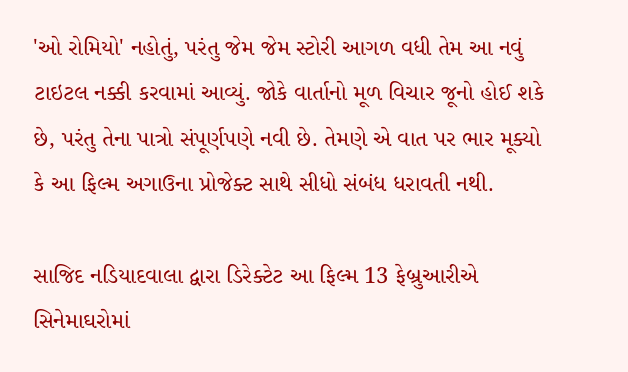'ઓ રોમિયો' નહોતું, પરંતુ જેમ જેમ સ્ટોરી આગળ વધી તેમ આ નવું ટાઇટલ નક્કી કરવામાં આવ્યું. જોકે વાર્તાનો મૂળ વિચાર જૂનો હોઈ શકે છે, પરંતુ તેના પાત્રો સંપૂર્ણપણે નવી છે. તેમણે એ વાત પર ભાર મૂક્યો કે આ ફિલ્મ અગાઉના પ્રોજેક્ટ સાથે સીધો સંબંધ ધરાવતી નથી.

સાજિદ નડિયાદવાલા દ્વારા ડિરેક્ટેટ આ ફિલ્મ 13 ફેબ્રુઆરીએ સિનેમાઘરોમાં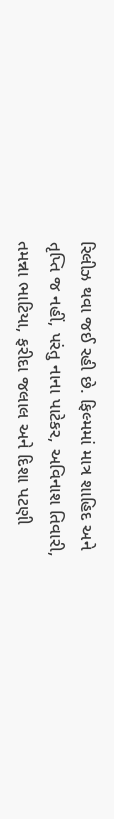રિલીઝ થવા જઈ રહી છે. ફિલ્મમાં માત્ર શાહિદ અને તૃપ્તિ જ નહીં, પરંતુ નાના પાટેકર, અવિનાશ તિવારી, તમન્ના ભાટિયા, ફરીદા જલાલ અને દિશા પટણી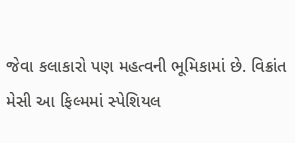જેવા કલાકારો પણ મહત્વની ભૂમિકામાં છે. વિક્રાંત મેસી આ ફિલ્મમાં સ્પેશિયલ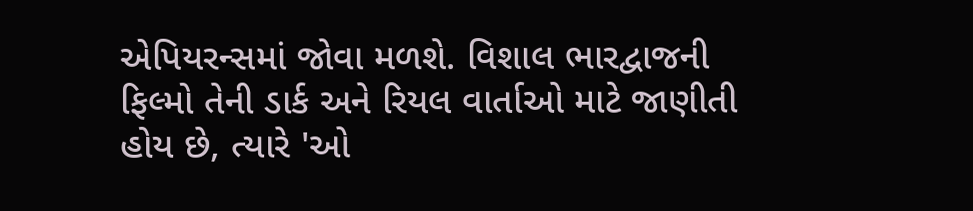એપિયરન્સમાં જોવા મળશે. વિશાલ ભારદ્વાજની ફિલ્મો તેની ડાર્ક અને રિયલ વાર્તાઓ માટે જાણીતી હોય છે, ત્યારે 'ઓ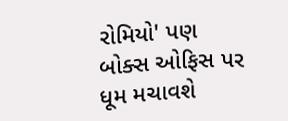રોમિયો' પણ બોક્સ ઓફિસ પર ધૂમ મચાવશે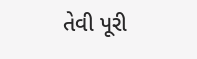તેવી પૂરી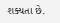શક્યતા છે.